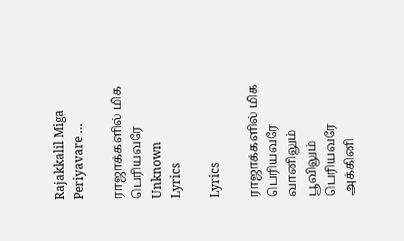Rajakkalil Miga Periyavare …

ராஜாக்களில் மிக பெரியவரே
Unknown
Lyrics

Lyrics

ராஜாக்களில் மிக பெரியவரே வானிலும் பூவிலும் பெரியவரே அக்கினி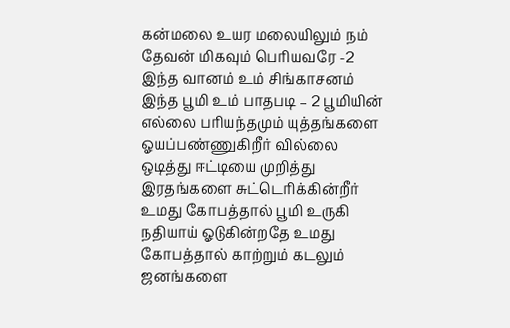கன்மலை உயர மலையிலும் நம் தேவன் மிகவும் பெரியவரே -2 இந்த வானம் உம் சிங்காசனம் இந்த பூமி உம் பாதபடி – 2 பூமியின் எல்லை பரியந்தமும் யுத்தங்களை ஓயப்பண்ணுகிறீர் வில்லை ஒடித்து ஈட்டியை முறித்து இரதங்களை சுட்டெரிக்கின்றீர் உமது கோபத்தால் பூமி உருகி நதியாய் ஓடுகின்றதே உமது கோபத்தால் காற்றும் கடலும் ஜனங்களை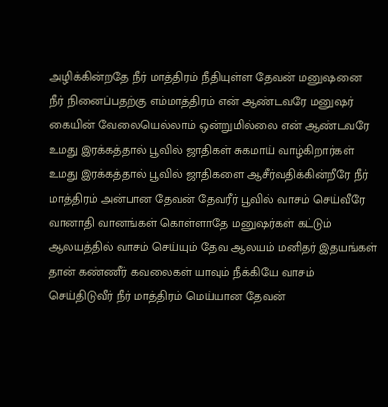அழிக்கின்றதே நீர் மாத்திரம் நீதியுள்ள தேவன் மனுஷனை நீர் நினைப்பதற்கு எம்மாத்திரம் என் ஆண்டவரே மனுஷர் கையின் வேலையெல்லாம் ஒன்றுமில்லை என் ஆண்டவரே உமது இரக்கத்தால் பூவில் ஜாதிகள் சுகமாய் வாழ்கிறார்கள் உமது இரக்கத்தால் பூவில் ஜாதிகளை ஆசீர்வதிக்கின்றீரே நீர் மாத்திரம் அன்பான தேவன் தேவரீர் பூவில் வாசம் செய்வீரே வானாதி வானங்கள் கொள்ளாதே மனுஷர்கள் கட்டும் ஆலயத்தில் வாசம் செய்யும் தேவ ஆலயம் மனிதர் இதயங்கள் தான் கண்ணீர் கவலைகள் யாவும் நீக்கியே வாசம் செய்திடுவீர் நீர் மாத்திரம் மெய்யான தேவன்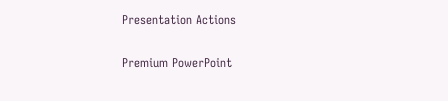Presentation Actions

Premium PowerPoint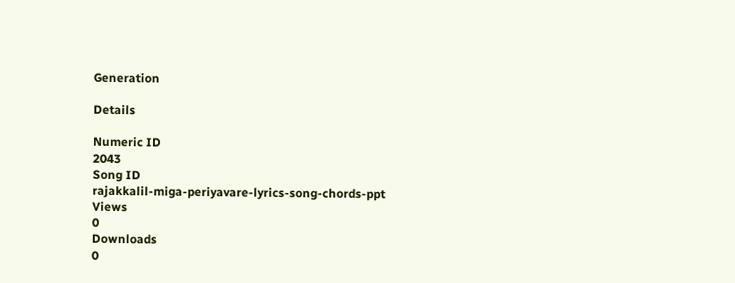Generation

Details

Numeric ID
2043
Song ID
rajakkalil-miga-periyavare-lyrics-song-chords-ppt
Views
0
Downloads
0